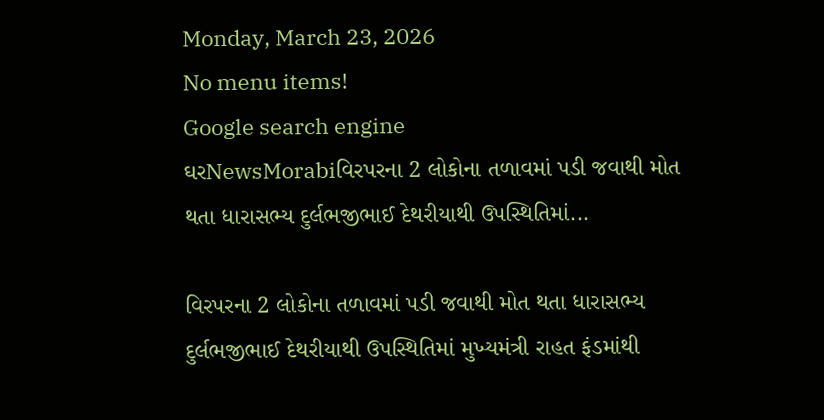Monday, March 23, 2026
No menu items!
Google search engine
ઘરNewsMorabiવિરપરના 2 લોકોના તળાવમાં પડી જવાથી મોત થતા ધારાસભ્ય દુર્લભજીભાઈ દેથરીયાથી ઉપસ્થિતિમાં...

વિરપરના 2 લોકોના તળાવમાં પડી જવાથી મોત થતા ધારાસભ્ય દુર્લભજીભાઈ દેથરીયાથી ઉપસ્થિતિમાં મુખ્યમંત્રી રાહત ફંડમાંથી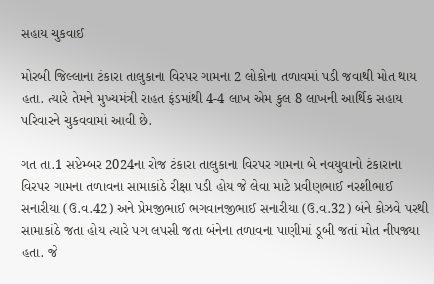સહાય ચુકવાઈ

મોરબી જિલ્લાના ટંકારા તાલુકાના વિરપર ગામના 2 લોકોના તળાવમાં પડી જવાથી મોત થાય હતા. ત્યારે તેમને મુખ્યમંત્રી રાહત ફંડમાંથી 4-4 લાખ એમ કુલ 8 લાખની આર્થિક સહાય પરિવારને ચુકવવામાં આવી છે.

ગત તા.1 સપ્ટેમ્બર 2024ના રોજ ટંકારા તાલુકાના વિરપર ગામના બે નવયુવાનો ટંકારાના વિરપર ગામના તળાવના સામાકાંઠે રીક્ષા પડી હોય જે લેવા માટે પ્રવીણભાઈ નરશીભાઈ સનારીયા (ઉ.વ.42) અને પ્રેમજીભાઈ ભગવાનજીભાઈ સનારીયા (ઉ.વ.32) બંને કોઝવે પરથી સામાકાંઠે જતા હોય ત્યારે પગ લપસી જતા બંનેના તળાવના પાણીમાં ડૂબી જતાં મોત નીપજ્યા હતા. જે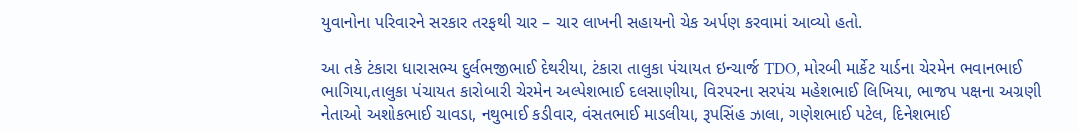યુવાનોના પરિવારને સરકાર તરફથી ચાર – ચાર લાખની સહાયનો ચેક અર્પણ કરવામાં આવ્યો હતો.

આ તકે ટંકારા ધારાસભ્ય દુર્લભજીભાઈ દેથરીયા, ટંકારા તાલુકા પંચાયત ઇન્ચાર્જ TDO, મોરબી માર્કેટ યાર્ડના ચેરમેન ભવાનભાઈ ભાગિયા,તાલુકા પંચાયત કારોબારી ચેરમેન અલ્પેશભાઈ દલસાણીયા, વિરપરના સરપંચ મહેશભાઈ લિખિયા, ભાજપ પક્ષના અગ્રણી નેતાઓ અશોકભાઈ ચાવડા, નથુભાઈ કડીવાર, વંસતભાઈ માડલીયા, રૂપસિંહ ઝાલા, ગણેશભાઈ પટેલ, દિનેશભાઈ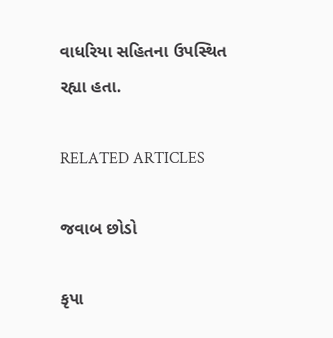વાધરિયા સહિતના ઉપસ્થિત રહ્યા હતા.

RELATED ARTICLES

જવાબ છોડો

કૃપા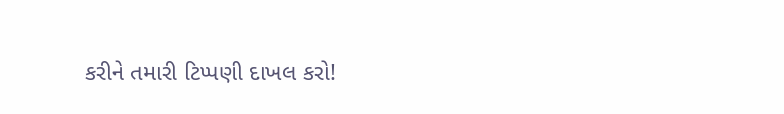કરીને તમારી ટિપ્પણી દાખલ કરો!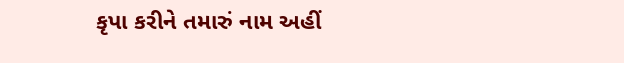કૃપા કરીને તમારું નામ અહીં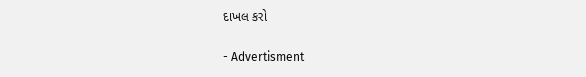દાખલ કરો

- Advertisment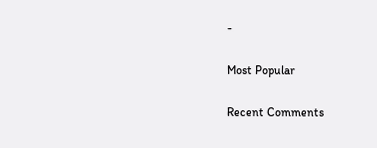-

Most Popular

Recent Comments